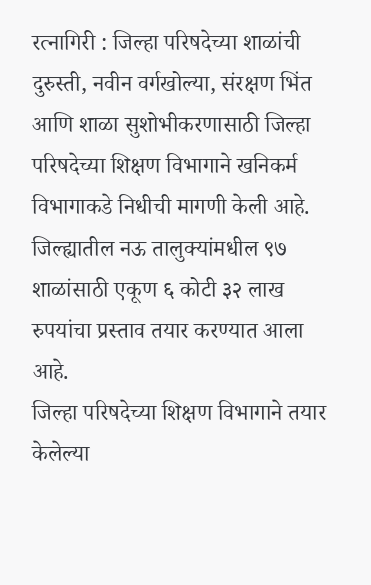रत्नागिरी : जिल्हा परिषदेच्या शाळांची दुरुस्ती, नवीन वर्गखोल्या, संरक्षण भिंत आणि शाळा सुशोभीकरणासाठी जिल्हा परिषदेच्या शिक्षण विभागाने खनिकर्म विभागाकडे निधीची मागणी केली आहे. जिल्ह्यातील नऊ तालुक्यांमधील ९७ शाळांसाठी एकूण ६ कोटी ३२ लाख रुपयांचा प्रस्ताव तयार करण्यात आला आहे.
जिल्हा परिषदेच्या शिक्षण विभागाने तयार केलेल्या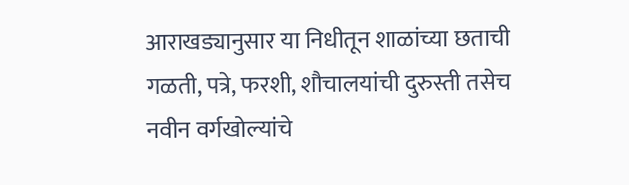आराखड्यानुसार या निधीतून शाळांच्या छताची गळती, पत्रे, फरशी, शौचालयांची दुरुस्ती तसेच नवीन वर्गखोल्यांचे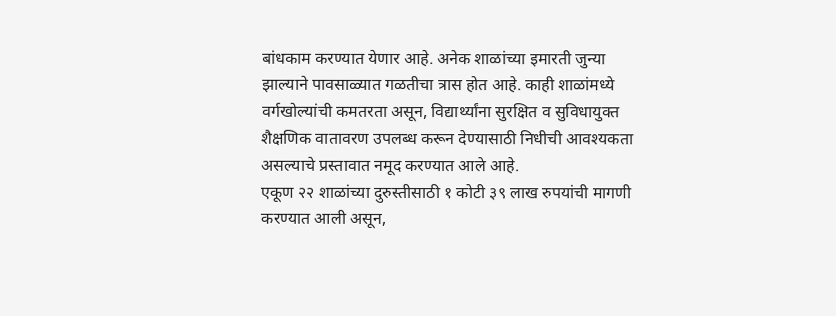बांधकाम करण्यात येणार आहे. अनेक शाळांच्या इमारती जुन्या झाल्याने पावसाळ्यात गळतीचा त्रास होत आहे. काही शाळांमध्ये वर्गखोल्यांची कमतरता असून, विद्यार्थ्यांना सुरक्षित व सुविधायुक्त शैक्षणिक वातावरण उपलब्ध करून देण्यासाठी निधीची आवश्यकता असल्याचे प्रस्तावात नमूद करण्यात आले आहे.
एकूण २२ शाळांच्या दुरुस्तीसाठी १ कोटी ३९ लाख रुपयांची मागणी करण्यात आली असून,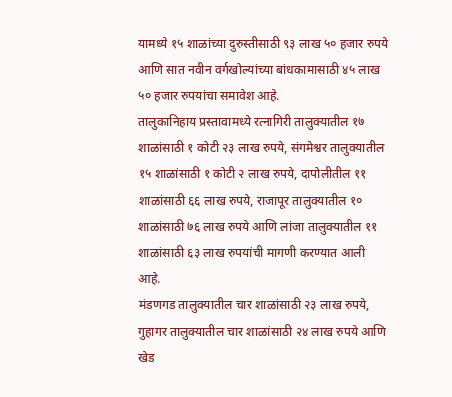यामध्ये १५ शाळांच्या दुरुस्तीसाठी ९३ लाख ५० हजार रुपये आणि सात नवीन वर्गखोल्यांच्या बांधकामासाठी ४५ लाख ५० हजार रुपयांचा समावेश आहे.
तालुकानिहाय प्रस्तावामध्ये रत्नागिरी तालुक्यातील १७ शाळांसाठी १ कोटी २३ लाख रुपये, संगमेश्वर तालुक्यातील १५ शाळांसाठी १ कोटी २ लाख रुपये, दापोलीतील ११ शाळांसाठी ६६ लाख रुपये, राजापूर तालुक्यातील १० शाळांसाठी ७६ लाख रुपये आणि लांजा तालुक्यातील ११ शाळांसाठी ६३ लाख रुपयांची मागणी करण्यात आली आहे.
मंडणगड तालुक्यातील चार शाळांसाठी २३ लाख रुपये, गुहागर तालुक्यातील चार शाळांसाठी २४ लाख रुपये आणि खेड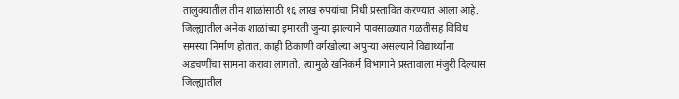तालुक्यातील तीन शाळांसाठी १६ लाख रुपयांचा निधी प्रस्तावित करण्यात आला आहे.
जिल्ह्यातील अनेक शाळांच्या इमारती जुन्या झाल्याने पावसाळ्यात गळतीसह विविध समस्या निर्माण होतात. काही ठिकाणी वर्गखोल्या अपुऱ्या असल्याने विद्यार्थ्यांना अडचणींचा सामना करावा लागतो. त्यामुळे खनिकर्म विभागाने प्रस्तावाला मंजुरी दिल्यास जिल्ह्यातील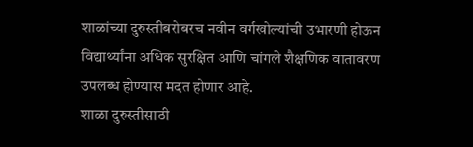शाळांच्या दुरुस्तीबरोबरच नवीन वर्गखोल्यांची उभारणी होऊन विद्यार्थ्यांना अधिक सुरक्षित आणि चांगले शैक्षणिक वातावरण उपलब्ध होण्यास मदत होणार आहे.
शाळा दुरुस्तीसाठी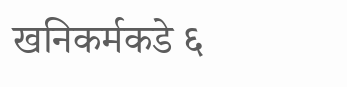खनिकर्मकडे ६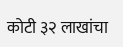कोटी ३२ लाखांचा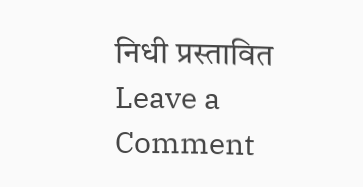निधी प्रस्तावित
Leave a Comment